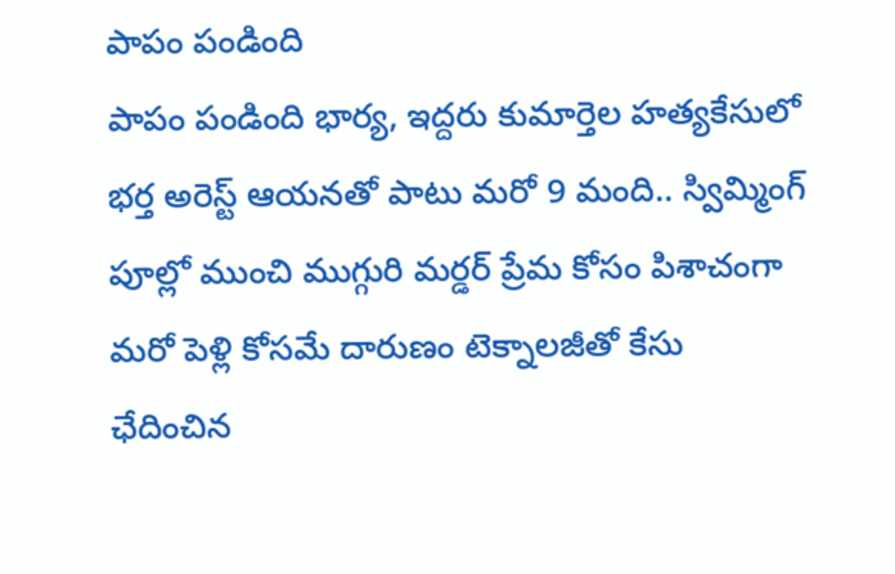పాపం పండింది
పాపం పండింది భార్య, ఇద్దరు కుమార్తెల హత్యకేసులో భర్త అరెస్ట్ ఆయనతో పాటు మరో 9 మంది.. స్విమ్మింగ్ పూల్లో ముంచి ముగ్గురి మర్డర్ ప్రేమ కోసం పిశాచంగా మరో పెళ్లి కోసమే దారుణం టెక్నాలజీతో కేసు ఛేదించిన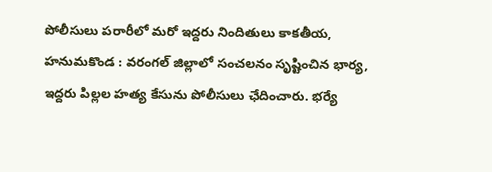పోలీసులు పరారీలో మరో ఇద్దరు నిందితులు కాకతీయ, హనుమకొండ : వరంగల్ జిల్లాలో సంచలనం సృష్టించిన భార్య, ఇద్దరు పిల్లల హత్య కేసును పోలీసులు ఛేదించారు. భర్యే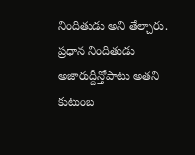నిందితుడు అని తేల్చారు. ప్రధాన నిందితుడు అజారుద్దీన్తోపాటు అతని కుటుంబ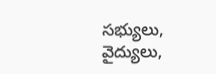సభ్యులు, వైద్యులు,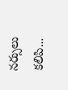నర్సులు కలిపి...